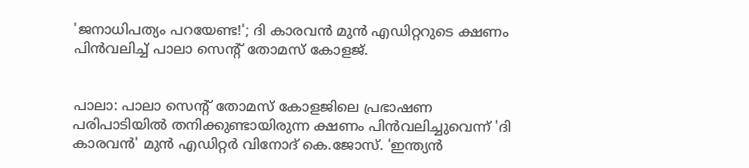'ജനാധിപത്യം പറയേണ്ട!'; ദി കാരവൻ മുൻ എഡിറ്ററുടെ ക്ഷണം പിൻവലിച്ച് പാലാ സെന്റ് തോമസ് കോളജ്.


പാലാ: പാലാ സെന്റ് തോമസ് കോളജിലെ പ്രഭാഷണ പരിപാടിയിൽ തനിക്കുണ്ടായിരുന്ന ക്ഷണം പിൻവലിച്ചുവെന്ന് 'ദി കാരവൻ' മുൻ എഡിറ്റർ വിനോദ് കെ.ജോസ്. 'ഇന്ത്യൻ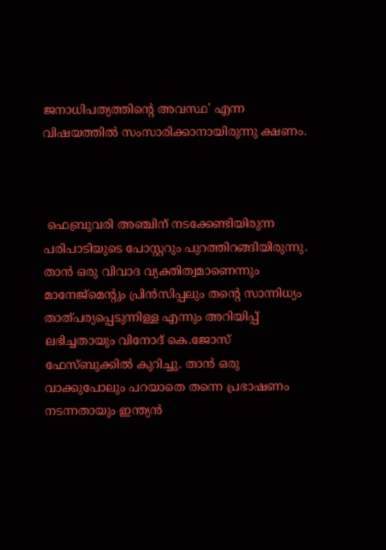ജനാധിപത്യത്തിന്റെ അവസ്ഥ' എന്ന വിഷയത്തിൽ സംസാരിക്കാനായിരുന്നു ക്ഷണം.



 ഫെബ്രുവരി അഞ്ചിന് നടക്കേണ്ടിയിരുന്ന പരിപാടിയുടെ പോസ്റ്ററും പുറത്തിറങ്ങിയിരുന്നു. താൻ ഒരു വിവാദ വ്യക്തിത്വമാണെന്നും മാനേജ്‌മെന്റും പ്രിൻസിപ്പലും തന്റെ സാന്നിധ്യം താത്പര്യപ്പെടുന്നിള്ള എന്നും അറിയിപ്പ് ലഭിച്ചതായും വിനോദ് കെ.ജോസ് ഫേസ്ബുക്കിൽ കുറിച്ചു. താൻ ഒരു വാക്കുപോലും പറയാതെ തന്നെ പ്രഭാഷണം നടന്നതായും ഇന്ത്യൻ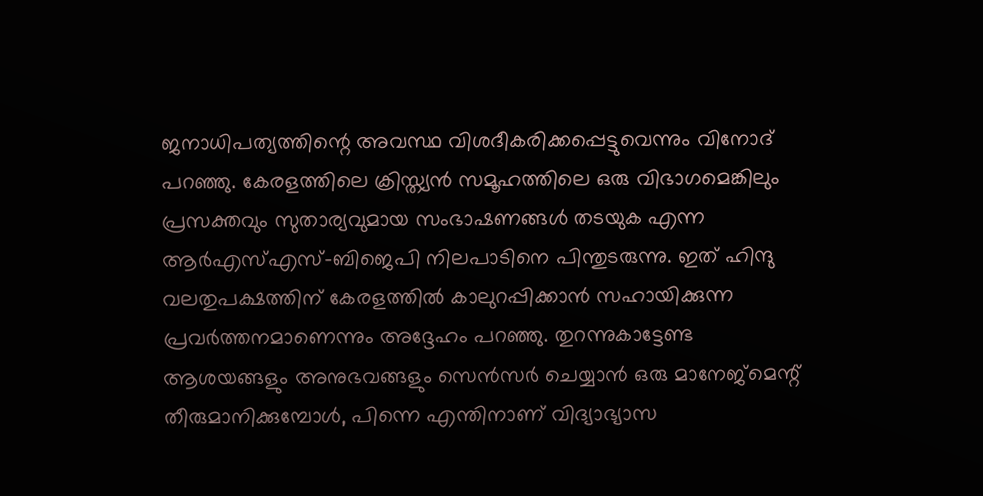ജനാധിപത്യത്തിന്റെ അവസ്ഥ വിശദീകരിക്കപ്പെട്ടുവെന്നും വിനോദ് പറഞ്ഞു. കേരളത്തിലെ ക്രിസ്ത്യൻ സമൂഹത്തിലെ ഒരു വിഭാഗമെങ്കിലും പ്രസക്തവും സുതാര്യവുമായ സംഭാഷണങ്ങൾ തടയുക എന്ന ആർ‌എസ്‌എസ്-ബിജെപി നിലപാടിനെ പിന്തുടരുന്നു. ഇത് ഹിന്ദു വലതുപക്ഷത്തിന് കേരളത്തിൽ കാലുറപ്പിക്കാൻ സഹായിക്കുന്ന പ്രവർത്തനമാണെന്നും അദ്ദേഹം പറഞ്ഞു. തുറന്നുകാട്ടേണ്ട ആശയങ്ങളും അനുഭവങ്ങളും സെൻസർ ചെയ്യാൻ ഒരു മാനേജ്‌മെന്റ് തീരുമാനിക്കുമ്പോൾ, പിന്നെ എന്തിനാണ് വിദ്യാഭ്യാസ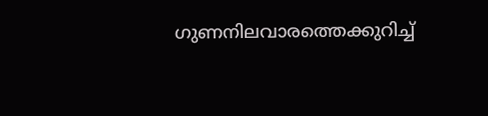ഗുണനിലവാരത്തെക്കുറിച്ച്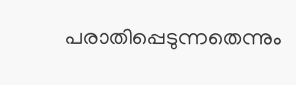പരാതിപ്പെടുന്നതെന്നും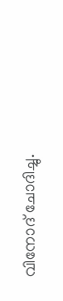വിനോദ് ചോദിച്ചു.